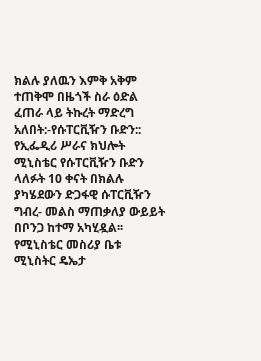ክልሉ ያለዉን እምቅ አቅም ተጠቅሞ በዜጎች ስራ ዕድል ፈጠራ ላይ ትኩረት ማድረግ አለበት:-የሱፐርቪዥን ቡድን::
የኢፌዲሪ ሥራና ክህሎት ሚኒስቴር የሱፐርቪዥን ቡድን ላለፉት 10 ቀናት በክልሉ ያካሄደውን ድጋፋዊ ሱፐርቪዥን ግብረ- መልስ ማጠቃለያ ውይይት በቦንጋ ከተማ አካሂዷል፡፡ የሚኒስቴር መስሪያ ቤቱ ሚኒስትር ዴኤታ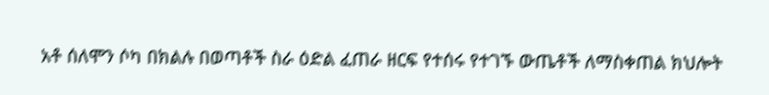አቶ ሰለሞን ሶካ በክልሉ በወጣቶች ስራ ዕድል ፈጠራ ዘርፍ የተሰሩ የተገኙ ውጤቶች ለማስቀጠል ክህሎት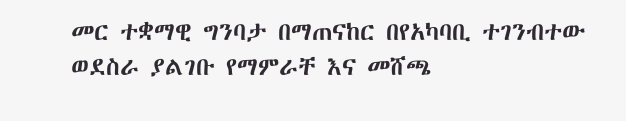መር ተቋማዊ ግንባታ በማጠናከር በየአካባቢ ተገንብተው ወደስራ ያልገቡ የማምራቸ እና መሸጫ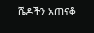ሼዶችን አጠናቆ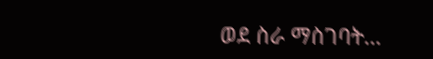ወደ ስራ ማስገባት…